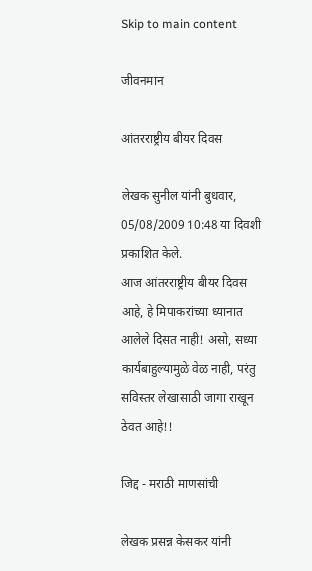Skip to main content

जीवनमान

आंतरराष्ट्रीय बीयर दिवस

लेखक सुनील यांनी बुधवार, 05/08/2009 10:48 या दिवशी प्रकाशित केले.
आज आंतरराष्ट्रीय बीयर दिवस आहे, हे मिपाकरांच्या ध्यानात आलेले दिसत नाही! असो, सध्या कार्यबाहुल्यामुळे वेळ नाही, परंतु सविस्तर लेखासाठी जागा राखून ठेवत आहे!!

जिद्द - मराठी माणसांची

लेखक प्रसन्न केसकर यांनी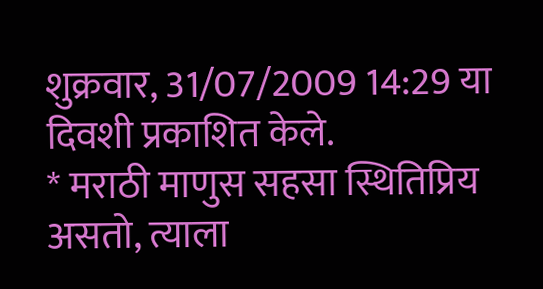शुक्रवार, 31/07/2009 14:29 या दिवशी प्रकाशित केले.
* मराठी माणुस सहसा स्थितिप्रिय असतो, त्याला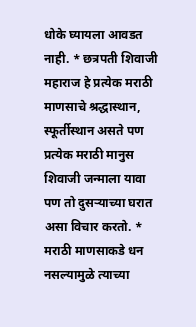धोके घ्यायला आवडत नाही. * छत्रपती शिवाजी महाराज हे प्रत्येक मराठी माणसाचे श्रद्धास्थान, स्फूर्तीस्थान असते पण प्रत्येक मराठी मानुस शिवाजी जन्माला यावा पण तो दुसर्‍याच्या घरात असा विचार करतो. * मराठी माणसाकडे धन नसल्यामुळे त्याच्या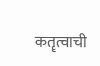कतॄत्वाची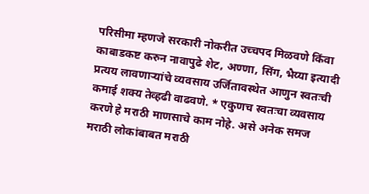परिसीमा म्हणजे सरकारी नोकरीत उच्चपद मिळवणे किंवा काबाडकष्ट करुन नावापुढे शेट, अण्णा, सिंग, भैय्या इत्यादी प्रत्यय लावणार्‍यांचे व्यवसाय उर्जितावस्थेत आणुन स्वतःची कमाई शक्य तेव्हढी वाढवणे. * एकुणच स्वतःचा व्यवसाय करणे हे मराठी माणसाचे काम नोहे. असे अनेक समज मराठी लोकांबाबत मराठी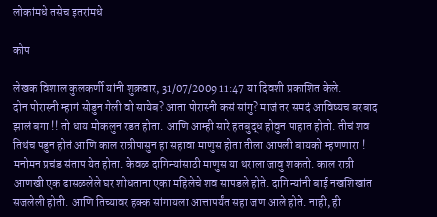लोकांमधे तसेच इतरांमधे

कोप

लेखक विशाल कुलकर्णी यांनी शुक्रवार, 31/07/2009 11:47 या दिवशी प्रकाशित केले.
दोन पोरास्नी म्हागं सोडुन गेली वो सायेब? आता पोरास्नी कसं सांगु? माजं तर समदं आविष्यच बरबाद झालं बगा !! तो धाय मोकलुन रडत होता. आणि आम्ही सारे हतबुद्ध होवुन पाहात होतो. तीचं शव तिथंच पडुन होतं आणि काल रात्रीपासुन हा सहावा माणुस होता तीला आपली बायको म्हणणारा ! मनोमन प्रचंड संताप येत होता. केवळ दागिन्यांसाठी माणुस या थराला जावु शकतो. काल रात्री आणखी एक ढासळलेले घर शोधताना एका महिलेचे शव सापडले होते. दागिन्यांनी बाई नखशिखांत सजलेली होती. आणि तिच्यावर हक्क सांगायला आत्तापर्यंत सहा जण आले होते. नाही, ही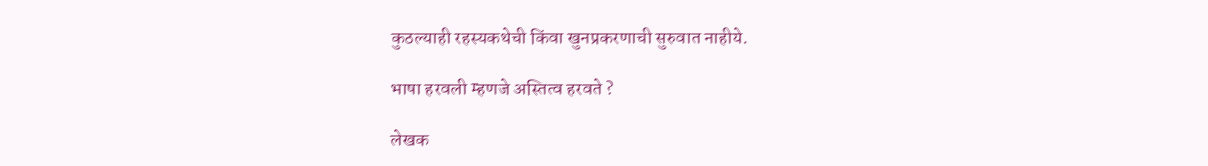कुठल्याही रहस्यकथेची किंवा खुनप्रकरणाची सुरुवात नाहीये.

भाषा हरवली म्हणजे अस्तित्व हरवते ?

लेखक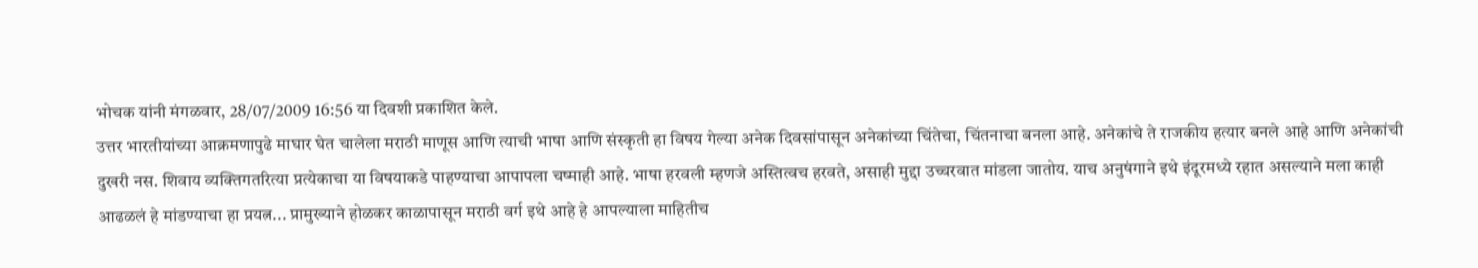भोचक यांनी मंगळवार, 28/07/2009 16:56 या दिवशी प्रकाशित केले.
उत्तर भारतीयांच्या आक्रमणापुढे माघार घेत चालेला मराठी माणूस आणि त्याची भाषा आणि संस्कृती हा विषय गेल्या अनेक दिवसांपासून अनेकांच्या चिंतेचा, चिंतनाचा बनला आहे. अनेकांचे ते राजकीय हत्यार बनले आहे आणि अनेकांची दुखरी नस. शिवाय व्यक्तिगतरित्या प्रत्येकाचा या विषयाकडे पाहण्याचा आपापला चष्माही आहे. भाषा हरवली म्हणजे अस्तित्वच हरवते, असाही मुद्दा उच्चरवात मांडला जातोय. याच अनुषंगाने इथे इंदूरमध्ये रहात असल्याने मला काही आढळलं हे मांडण्याचा हा प्रयत्न... प्रामुख्याने होळकर काळापासून मराठी वर्ग इथे आहे हे आपल्याला माहितीच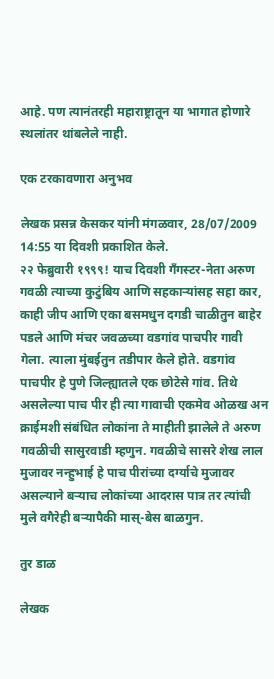आहे. पण त्यानंतरही महाराष्ट्रातून या भागात होणारे स्थलांतर थांबलेले नाही.

एक टरकावणारा अनुभव

लेखक प्रसन्न केसकर यांनी मंगळवार, 28/07/2009 14:55 या दिवशी प्रकाशित केले.
२२ फेब्रुवारी १९९९! याच दिवशी गँगस्टर-नेता अरुण गवळी त्याच्या कुटुंबिय आणि सहकार्‍यांसह सहा कार, काही जीप आणि एका बसमधुन दगडी चाळीतुन बाहेर पडले आणि मंचर जवळच्या वडगांव पाचपीर गावी गेला. त्याला मुंबईतुन तडीपार केले होते. वडगांव पाचपीर हे पुणे जिल्ह्यातले एक छोटेसे गांव. तिथे असलेल्या पाच पीर ही त्या गावाची एकमेव ओळख अन क्राईमशी संबंधित लोकांना ते माहीती झालेले ते अरुण गवळीची सासुरवाडी म्हणुन. गवळीचे सासरे शेख लाल मुजावर नन्हुभाई हे पाच पीरांच्या दर्ग्याचे मुजावर असल्याने बर्‍याच लोकांच्या आदरास पात्र तर त्यांची मुले वगैरेही बर्‍यापैकी मास्-बेस बाळगुन.

तुर डाळ

लेखक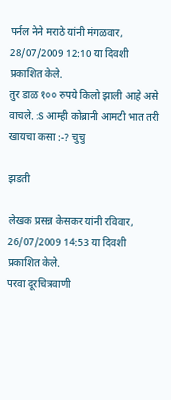पर्नल नेने मराठे यांनी मंगळवार, 28/07/2009 12:10 या दिवशी प्रकाशित केले.
तुर डाळ १०० रुपये किलो झाली आहे असे वाचले. :S आम्ही कोब्रानी आमटी भात तरी खायचा कसा :-? चुचु

झडती

लेखक प्रसन्न केसकर यांनी रविवार, 26/07/2009 14:53 या दिवशी प्रकाशित केले.
परवा दूरचित्रवाणी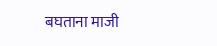बघताना माजी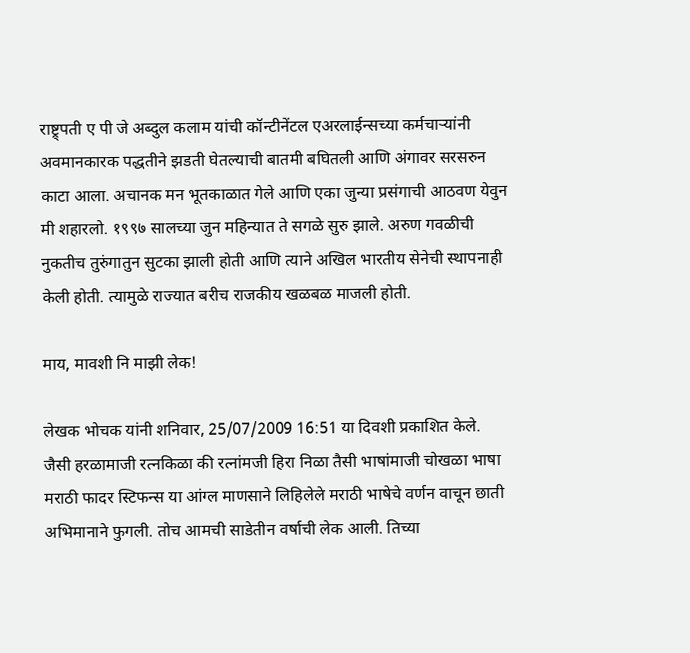राष्ट्र्पती ए पी जे अब्दुल कलाम यांची कॉन्टीनेंटल एअरलाईन्सच्या कर्मचार्‍यांनी अवमानकारक पद्धतीने झडती घेतल्याची बातमी बघितली आणि अंगावर सरसरुन काटा आला. अचानक मन भूतकाळात गेले आणि एका जुन्या प्रसंगाची आठवण येवुन मी शहारलो. १९९७ सालच्या जुन महिन्यात ते सगळे सुरु झाले. अरुण गवळीची नुकतीच तुरुंगातुन सुटका झाली होती आणि त्याने अखिल भारतीय सेनेची स्थापनाही केली होती. त्यामुळे राज्यात बरीच राजकीय खळबळ माजली होती.

माय, मावशी नि माझी लेक!

लेखक भोचक यांनी शनिवार, 25/07/2009 16:51 या दिवशी प्रकाशित केले.
जैसी हरळामाजी रत्नकिळा की रत्नांमजी हिरा निळा तैसी भाषांमाजी चोखळा भाषा मराठी फादर स्टिफन्स या आंग्ल माणसाने लिहिलेले मराठी भाषेचे वर्णन वाचून छाती अभिमानाने फुगली. तोच आमची साडेतीन वर्षाची लेक आली. तिच्या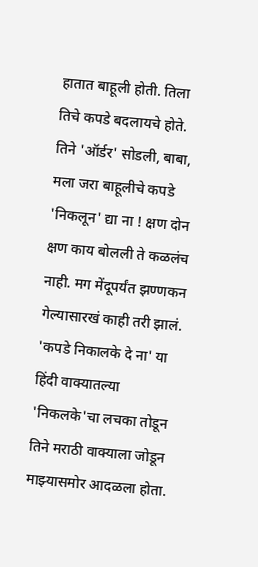हातात बाहूली होती. तिला तिचे कपडे बदलायचे होते. तिने 'ऑर्डर' सोडली, बाबा, मला जरा बाहूलीचे कपडे 'निकलून' द्या ना ! क्षण दोन क्षण काय बोलली ते कळलंच नाही. मग मेंदूपर्यंत झण्णकन गेल्यासारखं काही तरी झालं. 'कपडे निकालके दे ना' या हिंदी वाक्यातल्या 'निकलके'चा लचका तोडून तिने मराठी वाक्याला जोडून माझ्यासमोर आदळला होता.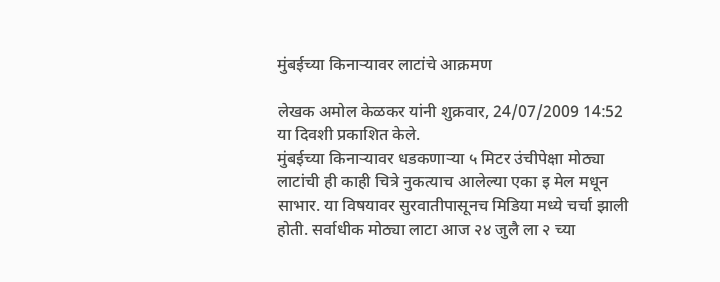मुंबईच्या किनार्‍यावर लाटांचे आक्रमण

लेखक अमोल केळकर यांनी शुक्रवार, 24/07/2009 14:52 या दिवशी प्रकाशित केले.
मुंबईच्या किनार्‍यावर धडकणार्‍या ५ मिटर उंचीपेक्षा मोठ्या लाटांची ही काही चित्रे नुकत्याच आलेल्या एका इ मेल मधून साभार. या विषयावर सुरवातीपासूनच मिडिया मध्ये चर्चा झाली होती. सर्वाधीक मोठ्या लाटा आज २४ जुलै ला २ च्या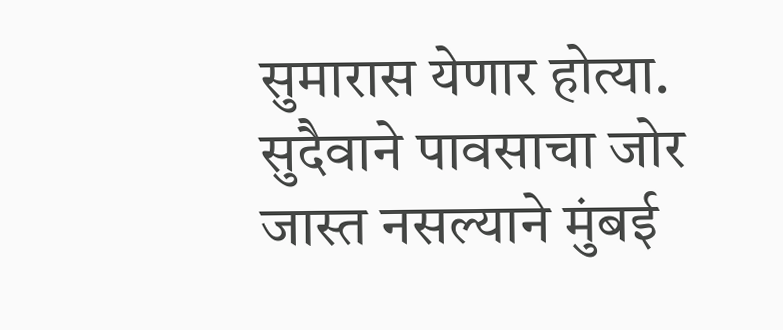सुमारास येणार होत्या. सुदैवाने पावसाचा जोर जास्त नसल्याने मुंबई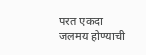परत एकदा जलमय होण्याची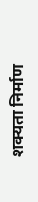शक्यता निर्माण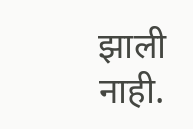झाली नाही.